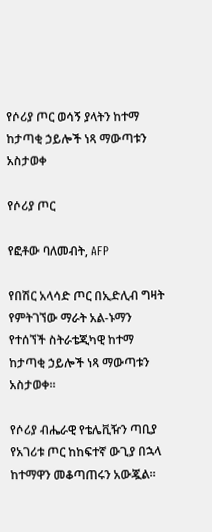የሶሪያ ጦር ወሳኝ ያላትን ከተማ ከታጣቂ ኃይሎች ነጻ ማውጣቱን አስታወቀ

የሶሪያ ጦር

የፎቶው ባለመብት, AFP

የበሽር አላሳድ ጦር በኢድሊብ ግዛት የምትገኘው ማራት አል-ኑማን የተሰኘች ስትራቴጂካዊ ከተማ ከታጣቂ ኃይሎች ነጻ ማውጣቱን አስታወቀ።

የሶሪያ ብሔራዊ የቴሌቪዥን ጣቢያ የአገሪቱ ጦር ከከፍተኛ ውጊያ በኋላ ከተማዋን መቆጣጠሩን አውጇል።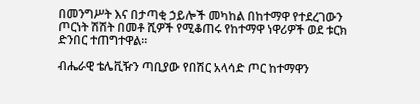በመንግሥት እና በታጣቂ ኃይሎች መካከል በከተማዋ የተደረገውን ጦርነት ሽሽት በመቶ ሺዎች የሚቆጠሩ የከተማዋ ነዋሪዎች ወደ ቱርክ ድንበር ተጠግተዋል።

ብሔራዊ ቴሌቪዥን ጣቢያው የበሽር አላሳድ ጦር ከተማዋን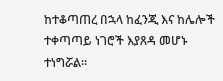ከተቆጣጠረ በኋላ ከፈንጂ እና ከሌሎች ተቀጣጣይ ነገሮች እያጸዳ መሆኑ ተነግሯል።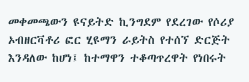መቀመጫውን ዩናይትድ ኪንግደም የደረገው የሶሪያ ኦብዘርቫቶሪ ፎር ሂዩማን ራይትስ የተሰኘ ድርጅት እንዳለው ከሆነ፤ ከተማዋን ተቆጣጥረዋት የነበሩት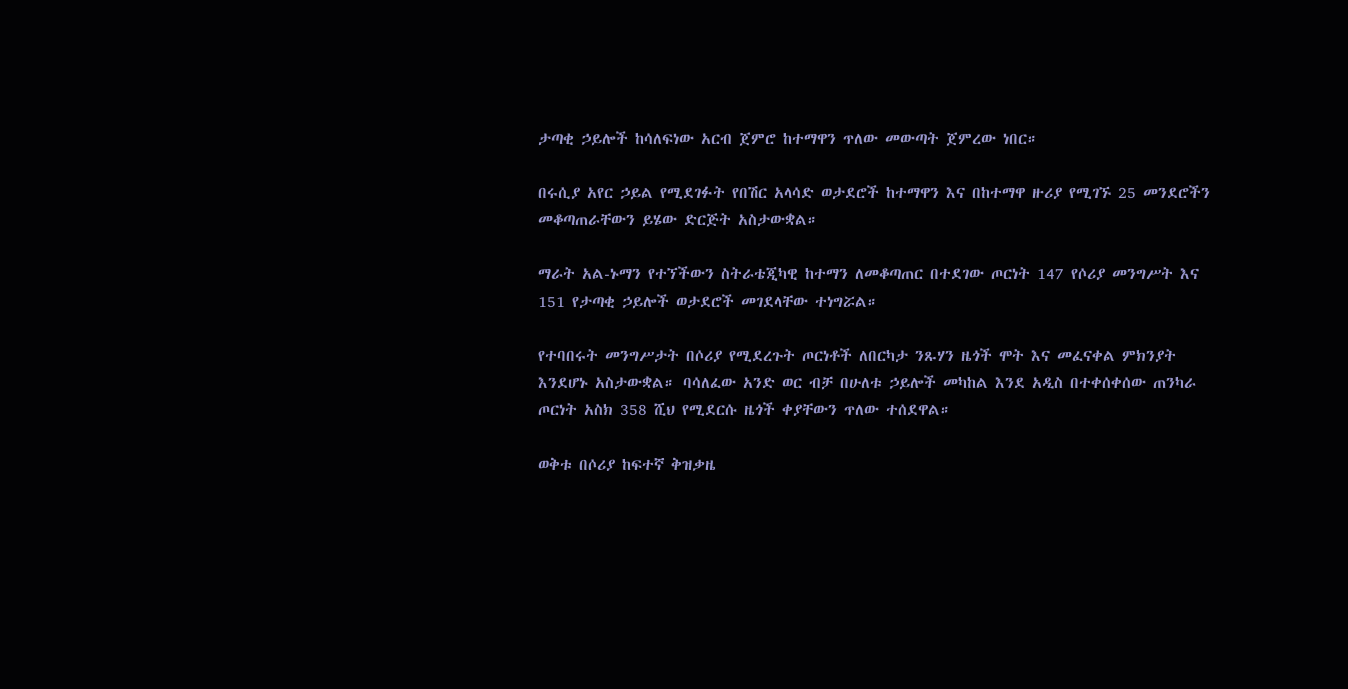ታጣቂ ኃይሎች ከሳለፍነው አርብ ጀምሮ ከተማዋን ጥለው መውጣት ጀምረው ነበር።

በሩሲያ አየር ኃይል የሚደገፉት የበሽር አላሳድ ወታደሮች ከተማዋን እና በከተማዋ ዙሪያ የሚገኙ 25 መንደሮችን መቆጣጠራቸውን ይሄው ድርጅት አስታውቋል።

ማራት አል-ኑማን የተኘችውን ስትራቴጂካዊ ከተማን ለመቆጣጠር በተደገው ጦርነት 147 የሶሪያ መንግሥት እና 151 የታጣቂ ኃይሎች ወታደሮች መገደላቸው ተነግሯል።

የተባበሩት መንግሥታት በሶሪያ የሚደረጉት ጦርነቶች ለበርካታ ንጹሃን ዜጎች ሞት እና መፈናቀል ምክንያት እንደሆኑ አስታውቋል። ባሳለፈው አንድ ወር ብቻ በሁለቱ ኃይሎች መካከል እንደ አዲስ በተቀሰቀሰው ጠንካራ ጦርነት አስክ 358 ሺህ የሚደርሱ ዜጎች ቀያቸውን ጥለው ተሰደዋል።

ወቅቱ በሶሪያ ከፍተኛ ቅዝቃዜ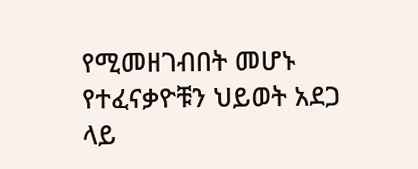የሚመዘገብበት መሆኑ የተፈናቃዮቹን ህይወት አደጋ ላይ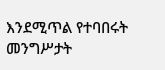እንደሚጥል የተባበሩት መንግሥታት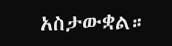አስታውቋል።